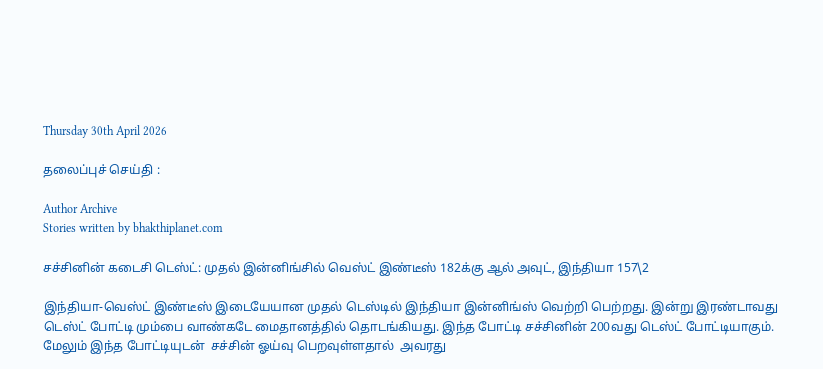Thursday 30th April 2026

தலைப்புச் செய்தி :

Author Archive
Stories written by bhakthiplanet.com

சச்சினின் கடைசி டெஸ்ட்: முதல் இன்னிங்சில் வெஸ்ட் இண்டீஸ் 182க்கு ஆல் அவுட், இந்தியா 157\2

இந்தியா-வெஸ்ட் இண்டீஸ் இடையேயான முதல் டெஸ்டில் இந்தியா இன்னிங்ஸ் வெற்றி பெற்றது. இன்று இரண்டாவது டெஸ்ட் போட்டி மும்பை வாண்கடே மைதானத்தில் தொடங்கியது. இந்த போட்டி சச்சினின் 200வது டெஸ்ட் போட்டியாகும். மேலும் இந்த போட்டியுடன்  சச்சின் ஓய்வு பெறவுள்ளதால்  அவரது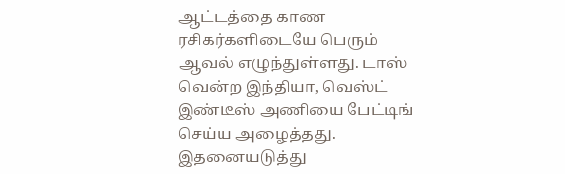ஆட்டத்தை காண ரசிகர்களிடையே பெரும் ஆவல் எழுந்துள்ளது. டாஸ்  வென்ற இந்தியா, வெஸ்ட் இண்டீஸ் அணியை பேட்டிங் செய்ய அழைத்தது. இதனையடுத்து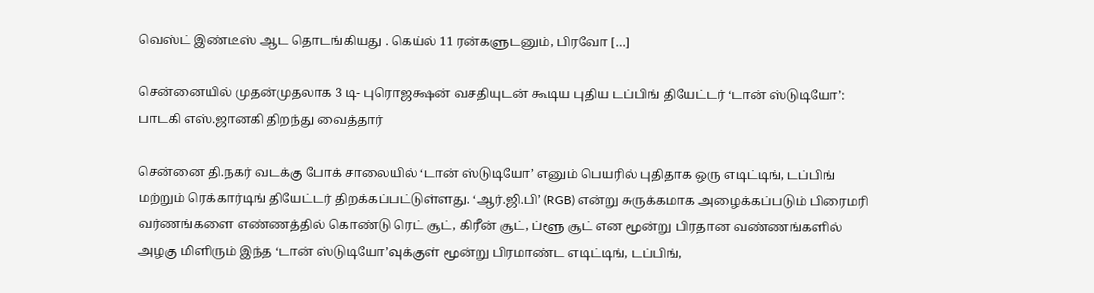வெஸ்ட் இண்டீஸ் ஆட தொடங்கியது . கெய்ல் 11 ரன்களுடனும், பிரவோ […]

சென்னையில் முதன்முதலாக 3 டி- புரொஜக்ஷன் வசதியுடன் கூடிய புதிய டப்பிங் தியேட்டர் ‘டான் ஸ்டுடியோ’: பாடகி எஸ்.ஜானகி திறந்து வைத்தார்

சென்னை தி.நகர் வடக்கு போக் சாலையில் ‘டான் ஸ்டுடியோ’ எனும் பெயரில் புதிதாக ஒரு எடிட்டிங், டப்பிங் மற்றும் ரெக்கார்டிங் தியேட்டர் திறக்கப்பட்டுள்ளது. ‘ஆர்.ஜி.பி’ (RGB) என்று சுருக்கமாக அழைக்கப்படும் பிரைமரி வர்ணங்களை எண்ணத்தில் கொண்டு ரெட் சூட், கிரீன் சூட், ப்ளூ சூட் என மூன்று பிரதான வண்ணங்களில் அழகு மிளிரும் இந்த ‘டான் ஸ்டுடியோ’வுக்குள் மூன்று பிரமாண்ட எடிட்டிங், டப்பிங்,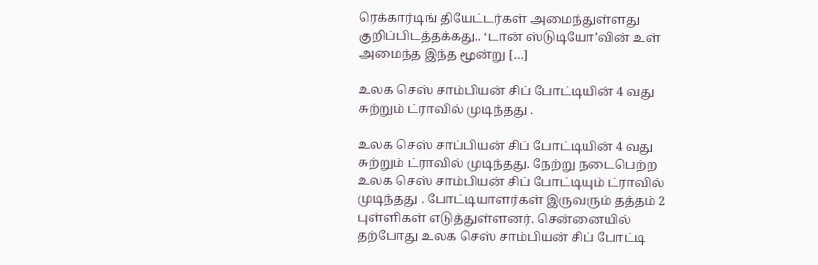ரெக்கார்டிங் தியேட்டர்கள் அமைந்துள்ளது குறிப்பிடத்தக்கது.. ‘டான் ஸ்டுடியோ’வின் உள் அமைந்த இந்த மூன்று […]

உலக செஸ் சாம்பியன் சிப் போட்டியின் 4 வது சுற்றும் ட்ராவில் முடிந்தது .

உலக செஸ் சாப்பியன் சிப் போட்டியின் 4 வது சுற்றும் ட்ராவில் முடிந்தது. நேற்று நடைபெற்ற உலக செஸ் சாம்பியன் சிப் போட்டியும் ட்ராவில் முடிந்தது . போட்டியாளர்கள் இருவரும் தத்தம் 2 புள்ளிகள் எடுத்துள்ளனர். சென்னையில் தற்போது உலக செஸ் சாம்பியன் சிப் போட்டி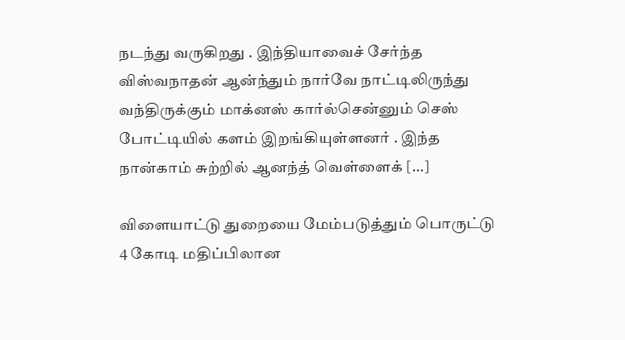நடந்து வருகிறது . இந்தியாவைச் சேர்ந்த விஸ்வநாதன் ஆன்ந்தும் நார்வே நாட்டிலிருந்து வந்திருக்கும் மாக்னஸ் கார்ல்சென்னும் செஸ் போட்டியில் களம் இறங்கியுள்ளனர் . இந்த நான்காம் சுற்றில் ஆனந்த் வெள்ளைக் […]

விளையாட்டு துறையை மேம்படுத்தும் பொருட்டு 4 கோடி மதிப்பிலான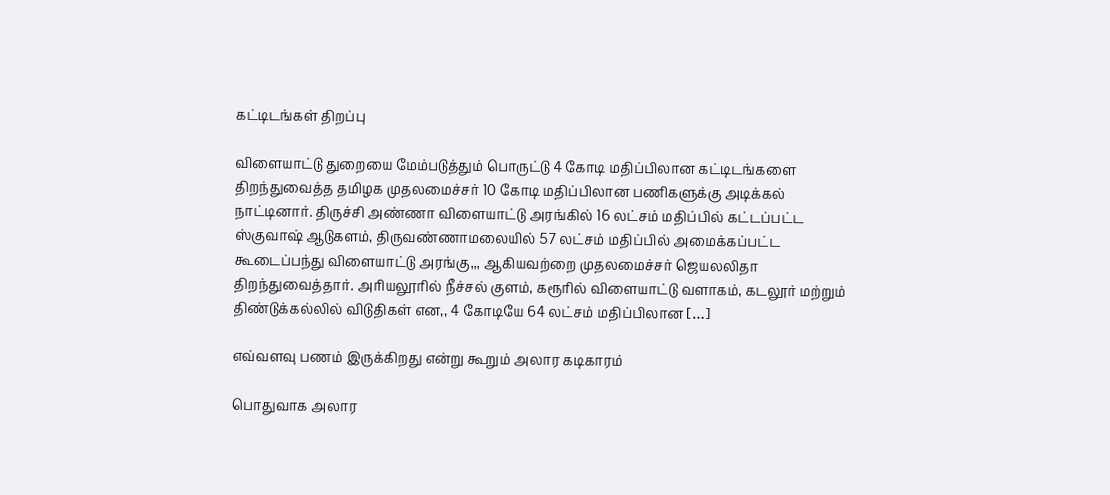கட்டிடங்கள் திறப்பு

விளையாட்டு துறையை மேம்படுத்தும் பொருட்டு 4 கோடி மதிப்பிலான கட்டிடங்களை திறந்துவைத்த தமிழக முதலமைச்சர் 10 கோடி மதிப்பிலான பணிகளுக்கு அடிக்கல் நாட்டினார். திருச்சி அண்ணா விளையாட்டு அரங்கில் 16 லட்சம் மதிப்பில் கட்டப்பட்ட ஸ்குவாஷ் ஆடுகளம், திருவண்ணாமலையில் 57 லட்சம் மதிப்பில் அமைக்கப்பட்ட கூடைப்பந்து விளையாட்டு அரங்கு,,, ஆகியவற்றை முதலமைச்சர் ஜெயலலிதா திறந்துவைத்தார். அரியலூரில் நீச்சல் குளம், கரூரில் விளையாட்டு வளாகம், கடலூர் மற்றும் திண்டுக்கல்லில் விடுதிகள் என,, 4 கோடியே 64 லட்சம் மதிப்பிலான […]

எவ்வளவு பணம் இருக்கிறது என்று கூறும் அலார கடிகாரம்

பொதுவாக அலார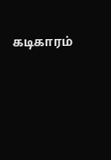கடிகாரம்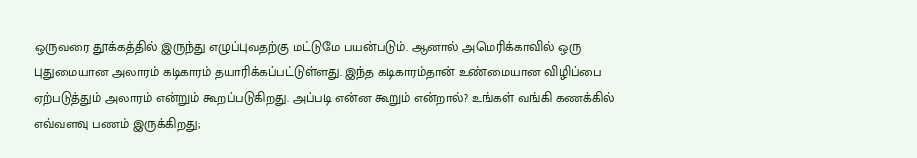ஒருவரை தூக்கத்தில் இருந்து எழுப்புவதற்கு மட்டுமே பயன்படும். ஆனால் அமெரிக்காவில் ஒரு புதுமையான அலாரம் கடிகாரம் தயாரிக்கப்பட்டுள்ளது. இந்த கடிகாரம்தான் உண்மையான விழிப்பை ஏற்படுத்தும் அலாரம் என்றும் கூறப்படுகிறது. அப்படி என்ன கூறும் என்றால்? உங்கள் வங்கி கணக்கில் எவ்வளவு பணம் இருக்கிறது;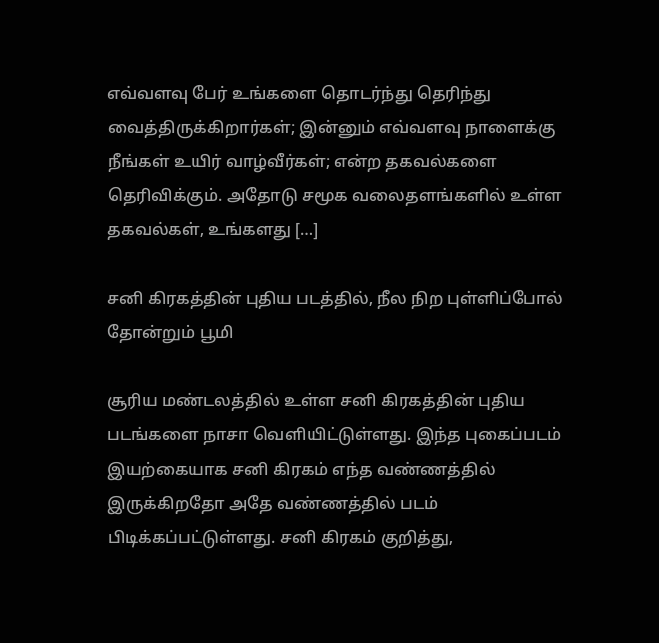எவ்வளவு பேர் உங்களை தொடர்ந்து தெரிந்து வைத்திருக்கிறார்கள்; இன்னும் எவ்வளவு நாளைக்கு நீங்கள் உயிர் வாழ்வீர்கள்; என்ற தகவல்களை தெரிவிக்கும். அதோடு சமூக வலைதளங்களில் உள்ள தகவல்கள், உங்களது […]

சனி கிரகத்தின் புதிய படத்தில், நீல நிற புள்ளிப்போல் தோன்றும் பூமி

சூரிய மண்டலத்தில் உள்ள சனி கிரகத்தின் புதிய படங்களை நாசா வெளியிட்டுள்ளது. இந்த புகைப்படம் இயற்கையாக சனி கிரகம் எந்த வண்ணத்தில் இருக்கிறதோ அதே வண்ணத்தில் படம் பிடிக்கப்பட்டுள்ளது. சனி கிரகம் குறித்து,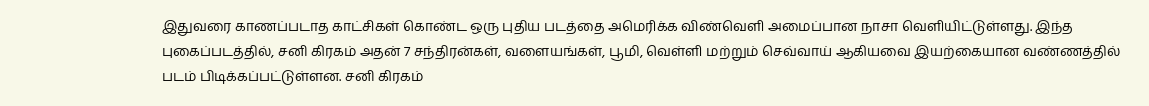இதுவரை காணப்படாத காட்சிகள் கொண்ட ஒரு புதிய படத்தை அமெரிக்க விண்வெளி அமைப்பான நாசா வெளியிட்டுள்ளது. இந்த புகைப்படத்தில், சனி கிரகம் அதன் 7 சந்திரன்கள், வளையங்கள், பூமி, வெள்ளி மற்றும் செவ்வாய் ஆகியவை இயற்கையான வண்ணத்தில் படம் பிடிக்கப்பட்டுள்ளன. சனி கிரகம்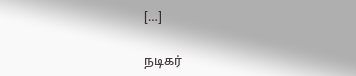[…]

நடிகர்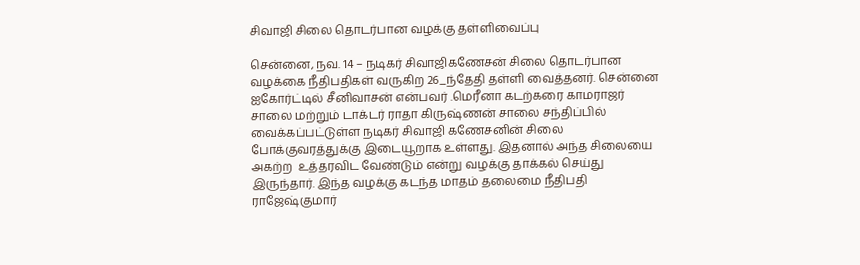சிவாஜி சிலை தொடர்பான வழக்கு தள்ளிவைப்பு

சென்னை, நவ. 14 – நடிகர் சிவாஜிகணேசன் சிலை தொடர்பான  வழக்கை நீதிபதிகள் வருகிற 26_ந்தேதி தள்ளி வைத்தனர். சென்னை ஐகோர்ட்டில் சீனிவாசன் என்பவர் .மெரீனா கடற்கரை காமராஜர் சாலை மற்றும் டாக்டர் ராதா கிருஷ்ணன் சாலை சந்திப்பில் வைக்கப்பட்டுள்ள நடிகர் சிவாஜி கணேசனின் சிலை போக்குவரத்துக்கு இடையூறாக உள்ளது. இதனால் அந்த சிலையை அகற்ற  உத்தரவிட வேண்டும் என்று வழக்கு தாக்கல் செய்து இருந்தார். இந்த வழக்கு கடந்த மாதம் தலைமை நீதிபதி ராஜேஷ்குமார்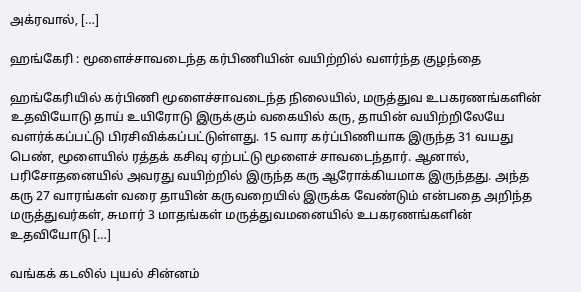அக்ரவால், […]

ஹங்கேரி : மூளைச்சாவடைந்த கர்பிணியின் வயிற்றில் வளர்ந்த குழந்தை

ஹங்கேரியில் கர்பிணி மூளைச்சாவடைந்த நிலையில், மருத்துவ உபகரணங்களின் உதவியோடு தாய் உயிரோடு இருக்கும் வகையில் கரு, தாயின் வயிற்றிலேயே வளர்க்கப்பட்டு பிரசிவிக்கப்பட்டுள்ளது. 15 வார கர்ப்பிணியாக இருந்த 31 வயது பெண், மூளையில் ரத்தக் கசிவு ஏற்பட்டு மூளைச் சாவடைந்தார். ஆனால், பரிசோதனையில் அவரது வயிற்றில் இருந்த கரு ஆரோக்கியமாக இருந்தது. அந்த கரு 27 வாரங்கள் வரை தாயின் கருவறையில் இருக்க வேண்டும் என்பதை அறிந்த மருத்துவர்கள், சுமார் 3 மாதங்கள் மருத்துவமனையில் உபகரணங்களின் உதவியோடு […]

வங்கக் கடலில் புயல் சின்னம்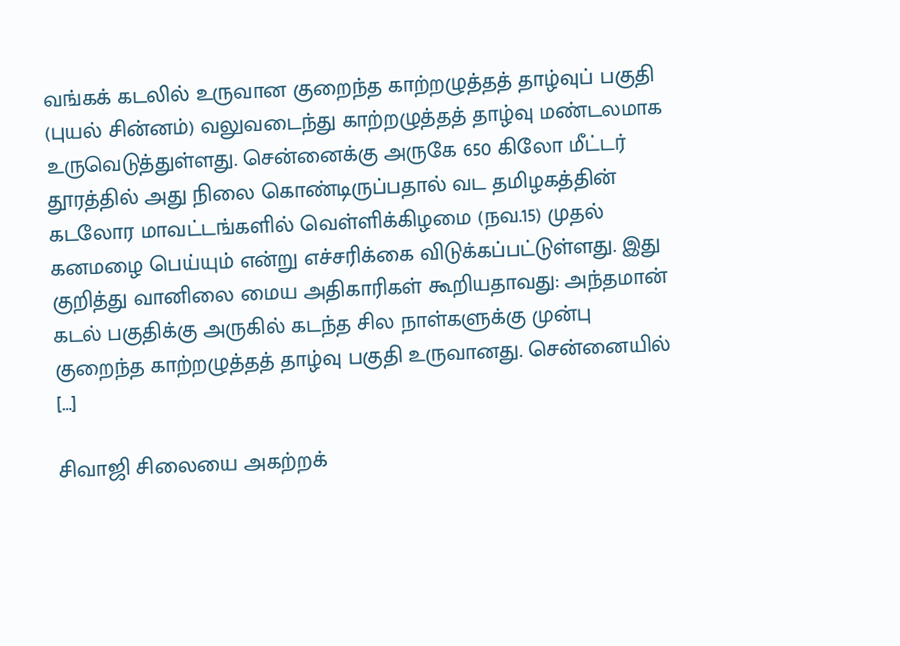வங்கக் கடலில் உருவான குறைந்த காற்றழுத்தத் தாழ்வுப் பகுதி (புயல் சின்னம்) வலுவடைந்து காற்றழுத்தத் தாழ்வு மண்டலமாக உருவெடுத்துள்ளது. சென்னைக்கு அருகே 650 கிலோ மீட்டர் தூரத்தில் அது நிலை கொண்டிருப்பதால் வட தமிழகத்தின் கடலோர மாவட்டங்களில் வெள்ளிக்கிழமை (நவ.15) முதல் கனமழை பெய்யும் என்று எச்சரிக்கை விடுக்கப்பட்டுள்ளது. இது குறித்து வானிலை மைய அதிகாரிகள் கூறியதாவது: அந்தமான் கடல் பகுதிக்கு அருகில் கடந்த சில நாள்களுக்கு முன்பு குறைந்த காற்றழுத்தத் தாழ்வு பகுதி உருவானது. சென்னையில் […]

சிவாஜி சிலையை அகற்றக்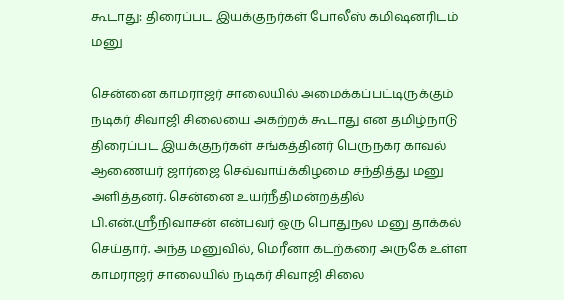கூடாது: திரைப்பட இயக்குநர்கள் போலீஸ் கமிஷனரிடம் மனு

சென்னை காமராஜர் சாலையில் அமைக்கப்பட்டிருக்கும் நடிகர் சிவாஜி சிலையை அகற்றக் கூடாது என தமிழ்நாடு திரைப்பட இயக்குநர்கள் சங்கத்தினர் பெருநகர காவல் ஆணையர் ஜார்ஜை செவ்வாய்க்கிழமை சந்தித்து மனு அளித்தனர். சென்னை உயர்நீதிமன்றத்தில் பி.என்.ஸ்ரீநிவாசன் என்பவர் ஒரு பொதுநல மனு தாக்கல் செய்தார். அந்த மனுவில், மெரீனா கடற்கரை அருகே உள்ள காமராஜர் சாலையில் நடிகர் சிவாஜி சிலை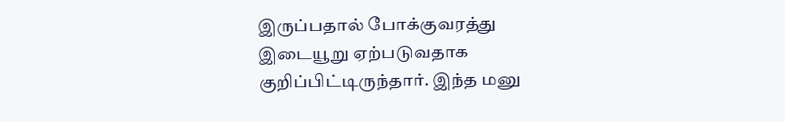இருப்பதால் போக்குவரத்து இடையூறு ஏற்படுவதாக குறிப்பிட்டிருந்தார். இந்த மனு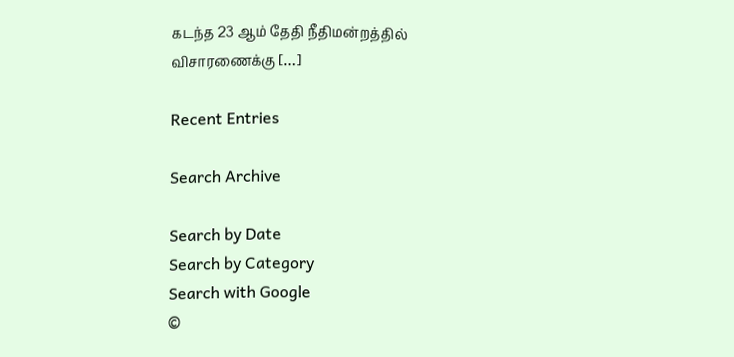கடந்த 23 ஆம் தேதி நீதிமன்றத்தில் விசாரணைக்கு […]

Recent Entries

Search Archive

Search by Date
Search by Category
Search with Google
©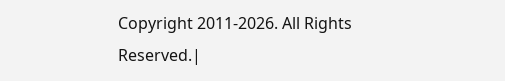Copyright 2011-2026. All Rights Reserved.|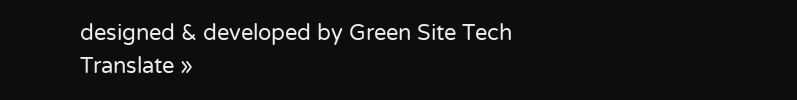designed & developed by Green Site Tech
Translate »